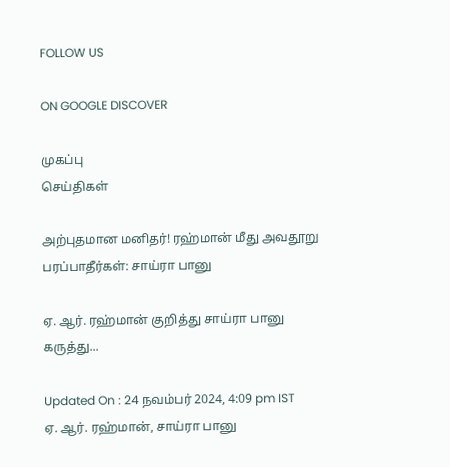FOLLOW US

ON GOOGLE DISCOVER

முகப்பு
செய்திகள்

அற்புதமான மனிதர்! ரஹ்மான் மீது அவதூறு பரப்பாதீர்கள்: சாய்ரா பானு

ஏ. ஆர். ரஹ்மான் குறித்து சாய்ரா பானு கருத்து...

Updated On : 24 நவம்பர் 2024, 4:09 pm IST
ஏ. ஆர். ரஹ்மான், சாய்ரா பானு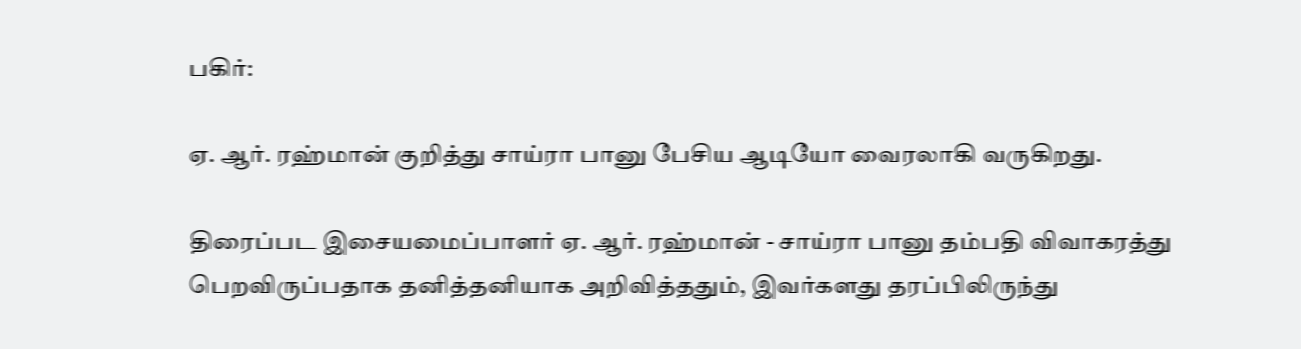பகிர்:

ஏ. ஆர். ரஹ்மான் குறித்து சாய்ரா பானு பேசிய ஆடியோ வைரலாகி வருகிறது.

திரைப்பட இசையமைப்பாளர் ஏ. ஆர். ரஹ்மான் - சாய்ரா பானு தம்பதி விவாகரத்து பெறவிருப்பதாக தனித்தனியாக அறிவித்ததும், இவர்களது தரப்பிலிருந்து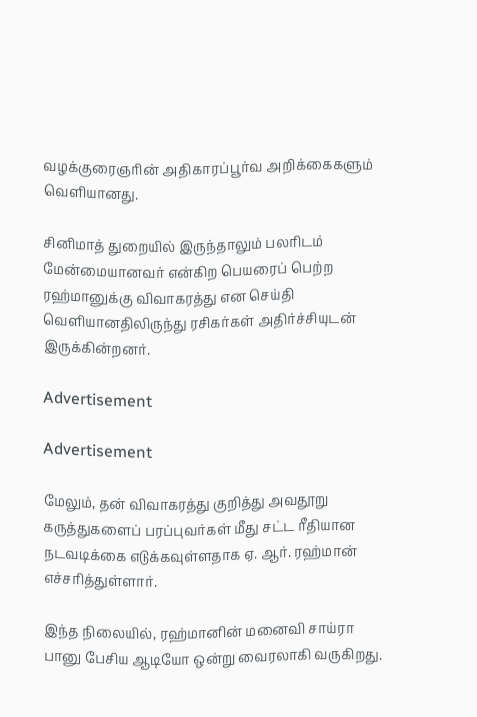வழக்குரைஞரின் அதிகாரப்பூர்வ அறிக்கைகளும் வெளியானது.

சினிமாத் துறையில் இருந்தாலும் பலரிடம் மேன்மையானவர் என்கிற பெயரைப் பெற்ற ரஹ்மானுக்கு விவாகரத்து என செய்தி வெளியானதிலிருந்து ரசிகர்கள் அதிர்ச்சியுடன் இருக்கின்றனர்.

Advertisement

Advertisement

மேலும், தன் விவாகரத்து குறித்து அவதூறு கருத்துகளைப் பரப்புவர்கள் மீது சட்ட ரீதியான நடவடிக்கை எடுக்கவுள்ளதாக ஏ. ஆர். ரஹ்மான் எச்சரித்துள்ளார்.

இந்த நிலையில், ரஹ்மானின் மனைவி சாய்ரா பானு பேசிய ஆடியோ ஒன்று வைரலாகி வருகிறது.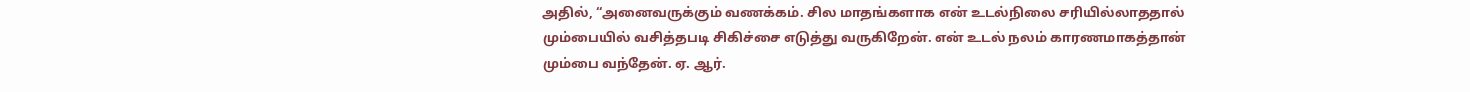அதில், “அனைவருக்கும் வணக்கம். சில மாதங்களாக என் உடல்நிலை சரியில்லாததால் மும்பையில் வசித்தபடி சிகிச்சை எடுத்து வருகிறேன். என் உடல் நலம் காரணமாகத்தான் மும்பை வந்தேன். ஏ. ஆர்.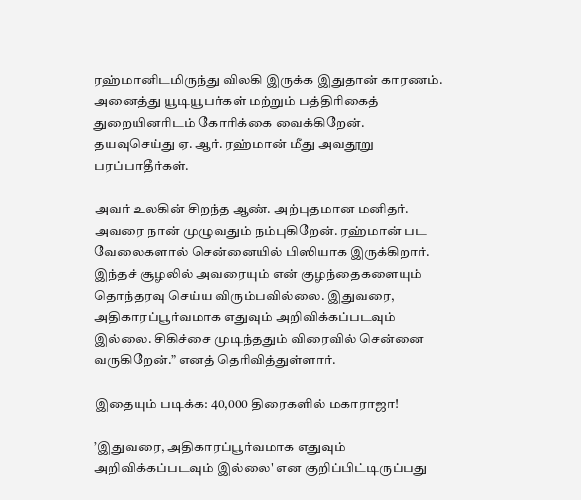ரஹ்மானிடமிருந்து விலகி இருக்க இதுதான் காரணம். அனைத்து யூடியூபர்கள் மற்றும் பத்திரிகைத் துறையினரிடம் கோரிக்கை வைக்கிறேன். தயவுசெய்து ஏ. ஆர். ரஹ்மான் மீது அவதூறு பரப்பாதீர்கள்.

அவர் உலகின் சிறந்த ஆண். அற்புதமான மனிதர். அவரை நான் முழுவதும் நம்புகிறேன். ரஹ்மான் பட வேலைகளால் சென்னையில் பிஸியாக இருக்கிறார். இந்தச் சூழலில் அவரையும் என் குழந்தைகளையும் தொந்தரவு செய்ய விரும்பவில்லை. இதுவரை, அதிகாரப்பூர்வமாக எதுவும் அறிவிக்கப்படவும் இல்லை. சிகிச்சை முடிந்ததும் விரைவில் சென்னை வருகிறேன்.” எனத் தெரிவித்துள்ளார்.

இதையும் படிக்க: 40,000 திரைகளில் மகாராஜா!

’இதுவரை, அதிகாரப்பூர்வமாக எதுவும் அறிவிக்கப்படவும் இல்லை' என குறிப்பிட்டிருப்பது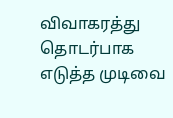விவாகரத்து தொடர்பாக எடுத்த முடிவை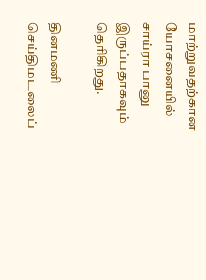மாற்றுவதற்கான யோசனையில் சாய்ரா பானு இருப்பதாகவும் தெரிகிறது.

தினமணி செய்திமடலைப்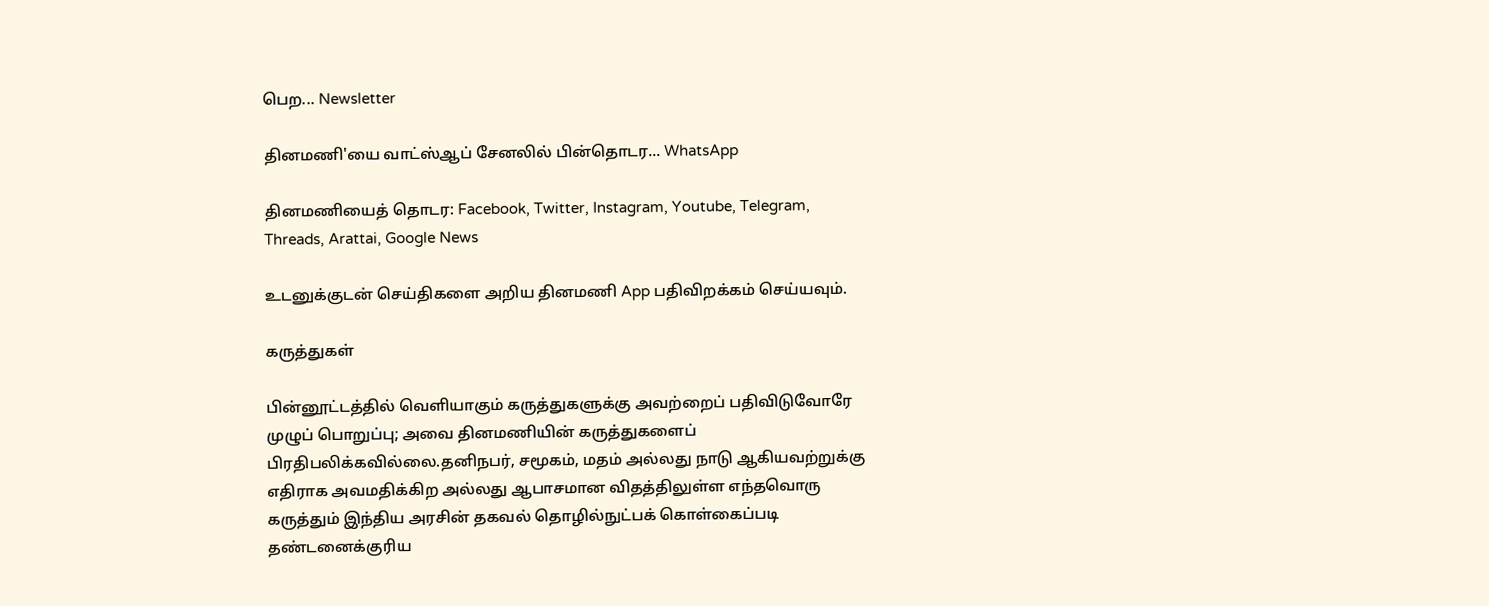பெற... Newsletter

தினமணி'யை வாட்ஸ்ஆப் சேனலில் பின்தொடர... WhatsApp

தினமணியைத் தொடர: Facebook, Twitter, Instagram, Youtube, Telegram, Threads, Arattai, Google News

உடனுக்குடன் செய்திகளை அறிய தினமணி App பதிவிறக்கம் செய்யவும்.

கருத்துகள்

பின்னூட்டத்தில் வெளியாகும் கருத்துகளுக்கு அவற்றைப் பதிவிடுவோரே முழுப் பொறுப்பு; அவை தினமணியின் கருத்துகளைப் பிரதிபலிக்கவில்லை.தனிநபர், சமூகம், மதம் அல்லது நாடு ஆகியவற்றுக்கு எதிராக அவமதிக்கிற அல்லது ஆபாசமான விதத்திலுள்ள எந்தவொரு கருத்தும் இந்திய அரசின் தகவல் தொழில்நுட்பக் கொள்கைப்படி தண்டனைக்குரிய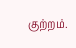குற்றம்.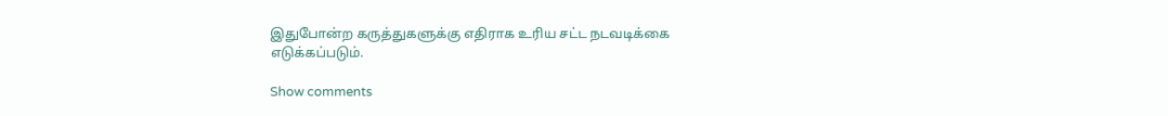இதுபோன்ற கருத்துகளுக்கு எதிராக உரிய சட்ட நடவடிக்கை எடுக்கப்படும்.

Show comments